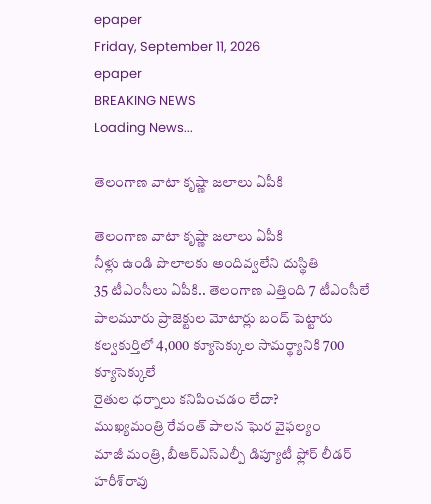epaper
Friday, September 11, 2026
epaper
BREAKING NEWS
Loading News...

తెలంగాణ వాటా కృష్ణా జలాలు ఏపీకి

తెలంగాణ వాటా కృష్ణా జలాలు ఏపీకి
నీళ్లు ఉండి పొలాలకు అందివ్వ‌లేని దుస్థితి
35 టీఎంసీలు ఏపీకి.. తెలంగాణ ఎత్తింది 7 టీఎంసీలే
పాలమూరు ప్రాజెక్టుల మోటార్లు బంద్‌ పెట్టారు
కల్వకుర్తిలో 4,000 క్యూసెక్కుల సామర్థ్యానికి 700 క్యూసెక్కులే
రైతుల ధర్నాలు కనిపించడం లేదా?
ముఖ్య‌మంత్రి రేవంత్ పాల‌న ఘెర వైఫ‌ల్యం
మాజీ మంత్రి, బీఆర్‌ఎస్‌ఎల్పీ డిప్యూటీ ఫ్లోర్‌ లీడర్‌ హరీశ్‌రావు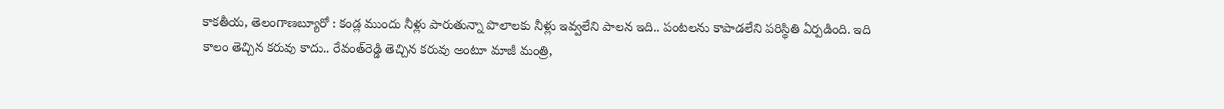కాక‌తీయ‌, తెలంగాణ‌బ్యూరో : కండ్ల ముందు నీళ్లు పారుతున్నా పొలాలకు నీళ్లు ఇవ్వలేని పాలన ఇది.. పంటలను కాపాడలేని పరిస్థితి ఏర్పడింది. ఇది కాలం తెచ్చిన కరువు కాదు.. రేవంత్‌రెడ్డి తెచ్చిన కరువు అంటూ మాజీ మంత్రి,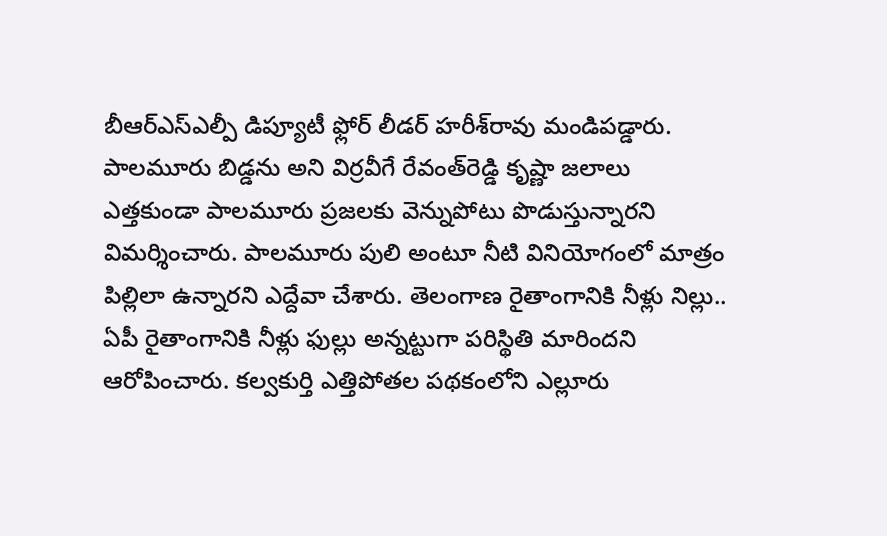బీఆర్‌ఎస్‌ఎల్పీ డిప్యూటీ ఫ్లోర్‌ లీడర్‌ హరీశ్‌రావు మండిపడ్డారు. పాలమూరు బిడ్డను అని విర్రవీగే రేవంత్‌రెడ్డి కృష్ణా జలాలు ఎత్తకుండా పాలమూరు ప్రజలకు వెన్నుపోటు పొడుస్తున్నారని విమర్శించారు. పాలమూరు పులి అంటూ నీటి వినియోగంలో మాత్రం పిల్లిలా ఉన్నారని ఎద్దేవా చేశారు. తెలంగాణ రైతాంగానికి నీళ్లు నిల్లు.. ఏపీ రైతాంగానికి నీళ్లు ఫుల్లు అన్నట్టుగా పరిస్థితి మారిందని ఆరోపించారు. కల్వకుర్తి ఎత్తిపోతల పథకంలోని ఎల్లూరు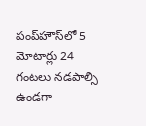పంప్‌హౌస్‌లో 5 మోటార్లు 24 గంటలు నడపాల్సి ఉండగా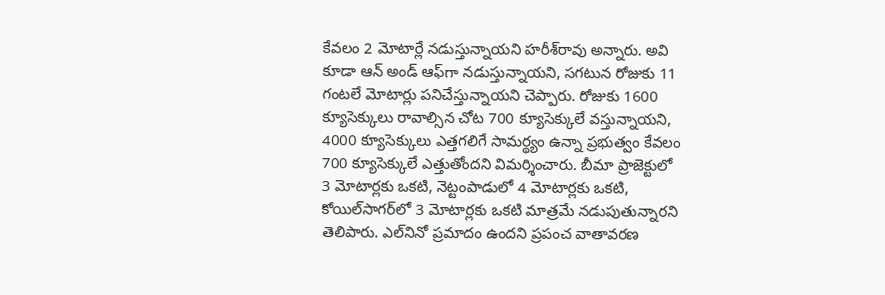కేవలం 2 మోటార్లే నడుస్తున్నాయని హరీశ్‌రావు అన్నారు. అవి కూడా ఆన్‌ అండ్‌ ఆఫ్‌గా నడుస్తున్నాయని, సగటున రోజుకు 11 గంటలే మోటార్లు పనిచేస్తున్నాయని చెప్పారు. రోజుకు 1600 క్యూసెక్కులు రావాల్సిన చోట 700 క్యూసెక్కులే వస్తున్నాయని, 4000 క్యూసెక్కులు ఎత్తగలిగే సామర్థ్యం ఉన్నా ప్రభుత్వం కేవలం 700 క్యూసెక్కులే ఎత్తుతోందని విమర్శించారు. బీమా ప్రాజెక్టులో 3 మోటార్లకు ఒకటి, నెట్టంపాడులో 4 మోటార్లకు ఒకటి, కోయిల్‌సాగర్‌లో 3 మోటార్లకు ఒకటి మాత్రమే నడుపుతున్నారని తెలిపారు. ఎల్‌నినో ప్రమాదం ఉందని ప్రపంచ వాతావరణ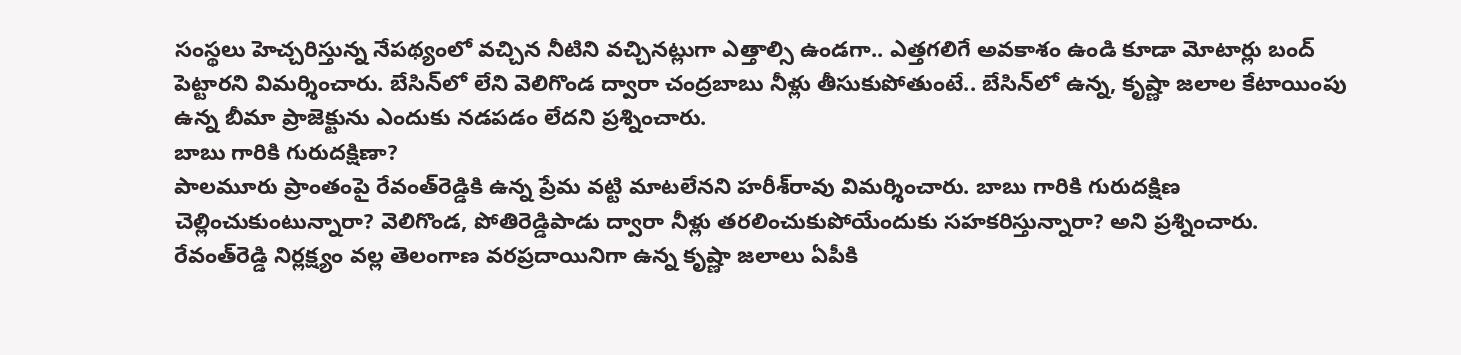సంస్థలు హెచ్చరిస్తున్న నేపథ్యంలో వచ్చిన నీటిని వచ్చినట్లుగా ఎత్తాల్సి ఉండగా.. ఎత్తగలిగే అవకాశం ఉండి కూడా మోటార్లు బంద్‌ పెట్టారని విమర్శించారు. బేసిన్‌లో లేని వెలిగొండ ద్వారా చంద్రబాబు నీళ్లు తీసుకుపోతుంటే.. బేసిన్‌లో ఉన్న, కృష్ణా జలాల కేటాయింపు ఉన్న బీమా ప్రాజెక్టును ఎందుకు నడపడం లేదని ప్రశ్నించారు.
బాబు గారికి గురుదక్షిణా?
పాలమూరు ప్రాంతంపై రేవంత్‌రెడ్డికి ఉన్న ప్రేమ వట్టి మాటలేనని హరీశ్‌రావు విమర్శించారు. బాబు గారికి గురుదక్షిణ చెల్లించుకుంటున్నారా? వెలిగొండ, పోతిరెడ్డిపాడు ద్వారా నీళ్లు తరలించుకుపోయేందుకు సహకరిస్తున్నారా? అని ప్రశ్నించారు. రేవంత్‌రెడ్డి నిర్లక్ష్యం వల్ల తెలంగాణ వరప్రదాయినిగా ఉన్న కృష్ణా జలాలు ఏపీకి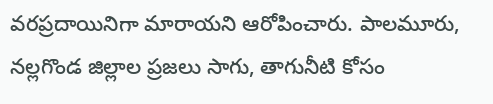వరప్రదాయినిగా మారాయని ఆరోపించారు. పాలమూరు, నల్లగొండ జిల్లాల ప్రజలు సాగు, తాగునీటి కోసం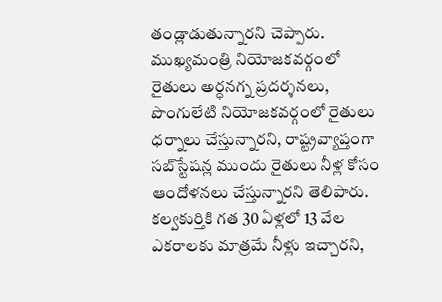తండ్లాడుతున్నారని చెప్పారు. ముఖ్యమంత్రి నియోజకవర్గంలో రైతులు అర్ధనగ్న ప్రదర్శనలు, పొంగులేటి నియోజకవర్గంలో రైతులు ధర్నాలు చేస్తున్నారని, రాష్ట్రవ్యాప్తంగా సబ్‌స్టేషన్ల ముందు రైతులు నీళ్ల కోసం ఆందోళనలు చేస్తున్నారని తెలిపారు. కల్వకుర్తికి గత 30 ఏళ్లలో 13 వేల ఎకరాలకు మాత్రమే నీళ్లు ఇచ్చారని,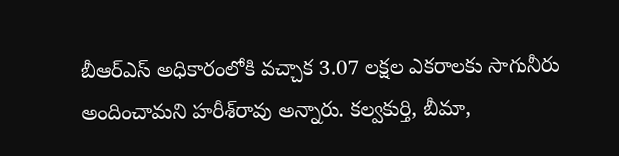బీఆర్‌ఎస్‌ అధికారంలోకి వచ్చాక 3.07 లక్షల ఎకరాలకు సాగునీరు అందించామని హరీశ్‌రావు అన్నారు. కల్వకుర్తి, బీమా,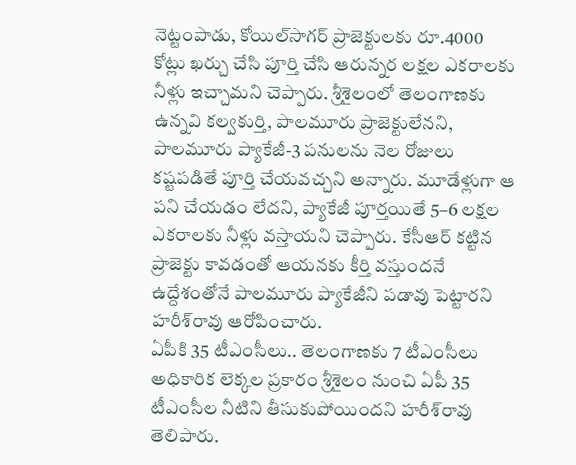నెట్టంపాడు, కోయిల్‌సాగర్‌ ప్రాజెక్టులకు రూ.4000 కోట్లు ఖర్చు చేసి పూర్తి చేసి ఆరున్నర లక్షల ఎకరాలకు నీళ్లు ఇచ్చామని చెప్పారు. శ్రీశైలంలో తెలంగాణకు ఉన్నవి కల్వకుర్తి, పాలమూరు ప్రాజెక్టులేనని, పాలమూరు ప్యాకేజీ-3 పనులను నెల రోజులు కష్టపడితే పూర్తి చేయవచ్చని అన్నారు. మూడేళ్లుగా ఆ పని చేయడం లేదని, ప్యాకేజీ పూర్తయితే 5–6 లక్షల ఎకరాలకు నీళ్లు వస్తాయని చెప్పారు. కేసీఆర్‌ కట్టిన ప్రాజెక్టు కావడంతో ఆయనకు కీర్తి వస్తుందనే ఉద్దేశంతోనే పాలమూరు ప్యాకేజీని పడావు పెట్టారని హరీశ్‌రావు ఆరోపించారు.
ఏపీకి 35 టీఎంసీలు.. తెలంగాణకు 7 టీఎంసీలు
అధికారిక లెక్కల ప్రకారం శ్రీశైలం నుంచి ఏపీ 35 టీఎంసీల నీటిని తీసుకుపోయిందని హరీశ్‌రావు తెలిపారు.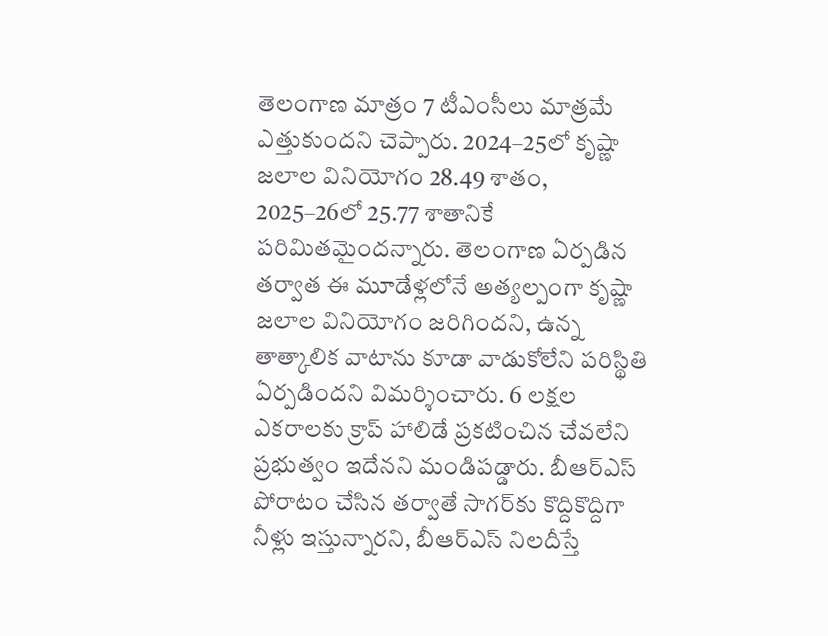తెలంగాణ మాత్రం 7 టీఎంసీలు మాత్రమే ఎత్తుకుందని చెప్పారు. 2024–25లో కృష్ణా జలాల వినియోగం 28.49 శాతం, 2025–26లో 25.77 శాతానికే పరిమితమైందన్నారు. తెలంగాణ ఏర్పడిన తర్వాత ఈ మూడేళ్లలోనే అత్యల్పంగా కృష్ణా జలాల వినియోగం జరిగిందని, ఉన్న తాత్కాలిక వాటాను కూడా వాడుకోలేని పరిస్థితి ఏర్పడిందని విమర్శించారు. 6 లక్షల ఎకరాలకు క్రాప్‌ హాలిడే ప్రకటించిన చేవలేని ప్రభుత్వం ఇదేనని మండిపడ్డారు. బీఆర్‌ఎస్‌ పోరాటం చేసిన తర్వాతే సాగర్‌కు కొద్దికొద్దిగా నీళ్లు ఇస్తున్నారని, బీఆర్‌ఎస్‌ నిలదీస్తే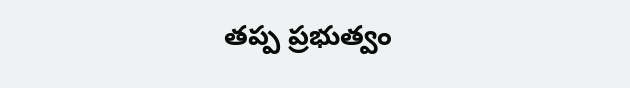తప్ప ప్రభుత్వం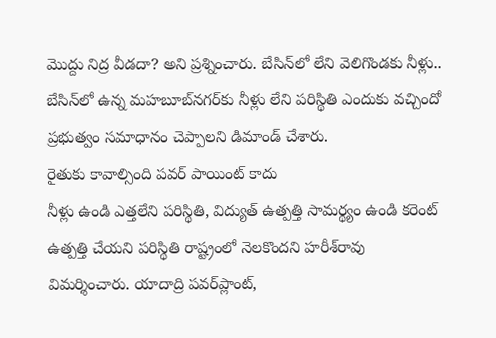మొద్దు నిద్ర వీడదా? అని ప్రశ్నించారు. బేసిన్‌లో లేని వెలిగొండకు నీళ్లు.. బేసిన్‌లో ఉన్న మహబూబ్‌నగర్‌కు నీళ్లు లేని పరిస్థితి ఎందుకు వచ్చిందో ప్రభుత్వం సమాధానం చెప్పాలని డిమాండ్‌ చేశారు.
రైతుకు కావాల్సింది పవర్‌ పాయింట్‌ కాదు
నీళ్లు ఉండి ఎత్తలేని పరిస్థితి, విద్యుత్‌ ఉత్పత్తి సామర్థ్యం ఉండి కరెంట్‌ ఉత్పత్తి చేయని పరిస్థితి రాష్ట్రంలో నెలకొందని హరీశ్‌రావు విమర్శించారు. యాదాద్రి పవర్‌ప్లాంట్‌,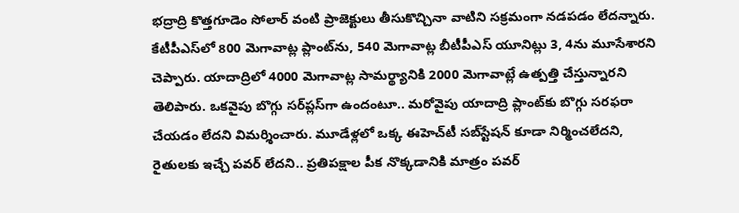భద్రాద్రి కొత్తగూడెం సోలార్‌ వంటి ప్రాజెక్టులు తీసుకొచ్చినా వాటిని సక్రమంగా నడపడం లేదన్నారు. కేటీపీఎస్‌లో 800 మెగావాట్ల ప్లాంట్‌ను, 540 మెగావాట్ల బీటీపీఎస్‌ యూనిట్లు 3, 4ను మూసేశారని చెప్పారు. యాదాద్రిలో 4000 మెగావాట్ల సామర్థ్యానికి 2000 మెగావాట్లే ఉత్పత్తి చేస్తున్నారని తెలిపారు. ఒకవైపు బొగ్గు సర్‌ప్లస్‌గా ఉందంటూ.. మరోవైపు యాదాద్రి ప్లాంట్‌కు బొగ్గు సరఫరా చేయడం లేదని విమర్శించారు. మూడేళ్లలో ఒక్క ఈహెచ్‌టీ సబ్‌స్టేషన్‌ కూడా నిర్మించలేదని, రైతులకు ఇచ్చే పవర్‌ లేదని.. ప్రతిపక్షాల పీక నొక్కడానికి మాత్రం పవర్‌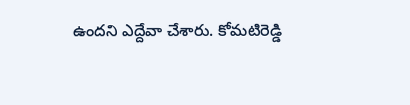ఉందని ఎద్దేవా చేశారు. కోమటిరెడ్డి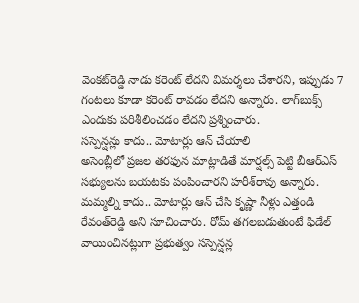వెంకట్‌రెడ్డి నాడు కరెంట్‌ లేదని విమర్శలు చేశారని, ఇప్పుడు 7 గంటలు కూడా కరెంట్‌ రావడం లేదని అన్నారు. లాగ్‌బుక్స్‌ ఎందుకు పరిశీలించడం లేదని ప్రశ్నించారు.
సస్పెన్షన్లు కాదు.. మోటార్లు ఆన్‌ చేయాలి
అసెంబ్లీలో ప్రజల తరఫున మాట్లాడితే మార్షల్స్‌ పెట్టి బీఆర్‌ఎస్‌ సభ్యులను బయటకు పంపించారని హరీశ్‌రావు అన్నారు. మమ్మల్ని కాదు.. మోటార్లు ఆన్‌ చేసి కృష్ణా నీళ్లు ఎత్తండి రేవంత్‌రెడ్డి అని సూచించారు. రోమ్‌ తగలబడుతుంటే ఫిడేల్‌ వాయించినట్లుగా ప్రభుత్వం సస్పెన్షన్ల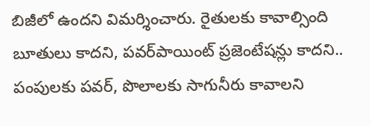బిజీలో ఉందని విమర్శించారు. రైతులకు కావాల్సింది బూతులు కాదని, పవర్‌పాయింట్‌ ప్రజెంటేషన్లు కాదని.. పంపులకు పవర్‌, పొలాలకు సాగునీరు కావాలని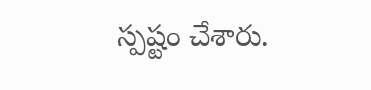స్పష్టం చేశారు.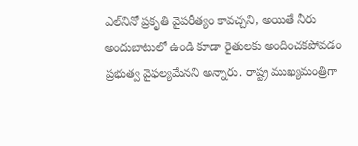ఎల్‌నినో ప్రకృతి వైపరీత్యం కావచ్చని, అయితే నీరు అందుబాటులో ఉండి కూడా రైతులకు అందించకపోవడం ప్రభుత్వ వైఫల్యమేనని అన్నారు. రాష్ట్ర ముఖ్యమంత్రిగా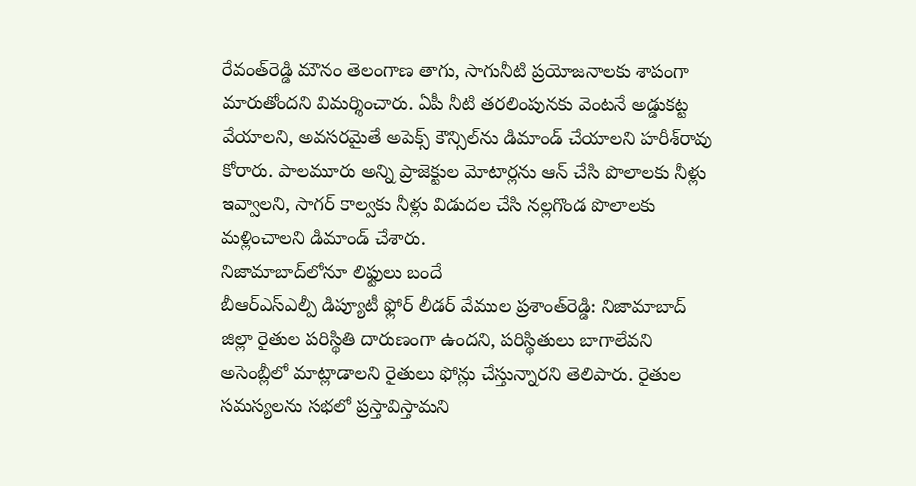రేవంత్‌రెడ్డి మౌనం తెలంగాణ తాగు, సాగునీటి ప్రయోజనాలకు శాపంగా మారుతోందని విమర్శించారు. ఏపీ నీటి తరలింపునకు వెంటనే అడ్డుకట్ట వేయాలని, అవసరమైతే అపెక్స్‌ కౌన్సిల్‌ను డిమాండ్‌ చేయాలని హరీశ్‌రావు కోరారు. పాలమూరు అన్ని ప్రాజెక్టుల మోటార్లను ఆన్‌ చేసి పొలాలకు నీళ్లు ఇవ్వాలని, సాగర్‌ కాల్వకు నీళ్లు విడుదల చేసి నల్లగొండ పొలాలకు మళ్లించాలని డిమాండ్‌ చేశారు.
నిజామాబాద్‌లోనూ లిఫ్టులు బందే
బీఆర్‌ఎస్‌ఎల్పీ డిప్యూటీ ఫ్లోర్‌ లీడర్‌ వేముల ప్రశాంత్‌రెడ్డి: నిజామాబాద్‌ జిల్లా రైతుల పరిస్థితి దారుణంగా ఉందని, పరిస్థితులు బాగాలేవని అసెంబ్లీలో మాట్లాడాలని రైతులు ఫోన్లు చేస్తున్నారని తెలిపారు. రైతుల సమస్యలను సభలో ప్రస్తావిస్తామని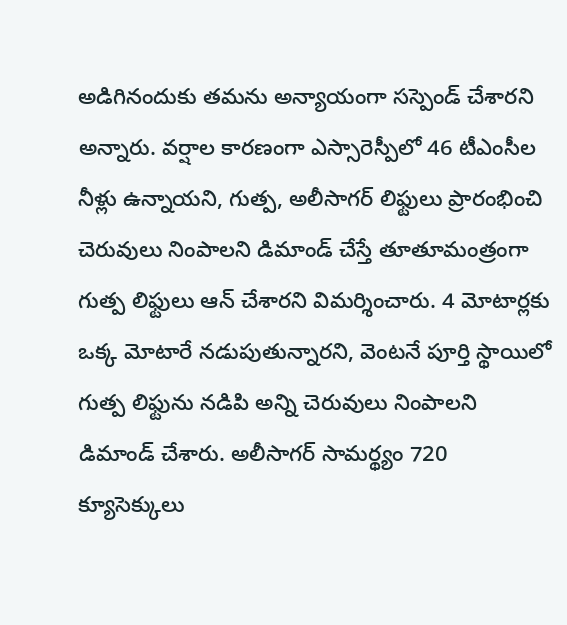అడిగినందుకు తమను అన్యాయంగా సస్పెండ్‌ చేశారని అన్నారు. వర్షాల కారణంగా ఎస్సారెస్పీలో 46 టీఎంసీల నీళ్లు ఉన్నాయని, గుత్ప, అలీసాగర్‌ లిఫ్టులు ప్రారంభించి చెరువులు నింపాలని డిమాండ్‌ చేస్తే తూతూమంత్రంగా గుత్ప లిఫ్టులు ఆన్‌ చేశారని విమర్శించారు. 4 మోటార్లకు ఒక్క మోటారే నడుపుతున్నారని, వెంటనే పూర్తి స్థాయిలో గుత్ప లిఫ్టును నడిపి అన్ని చెరువులు నింపాలని డిమాండ్‌ చేశారు. అలీసాగర్‌ సామర్థ్యం 720 క్యూసెక్కులు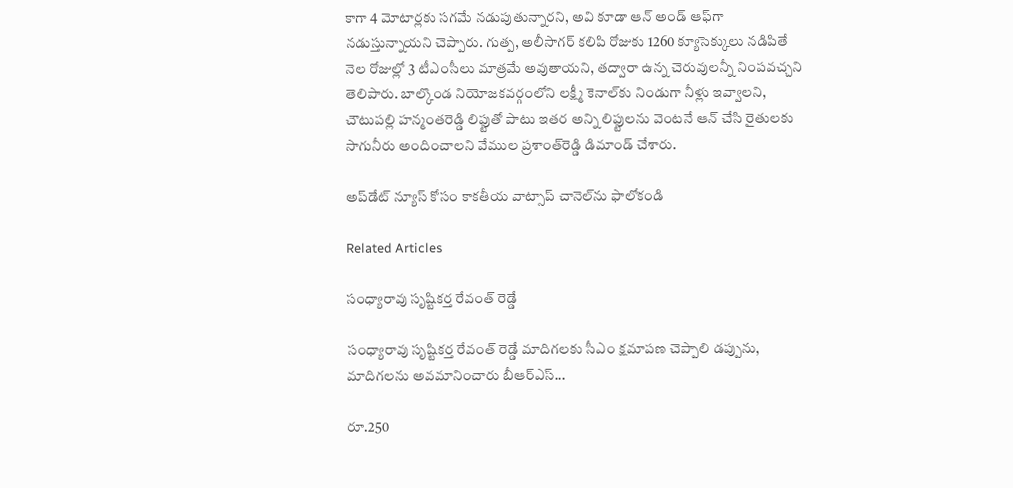కాగా 4 మోటార్లకు సగమే నడుపుతున్నారని, అవి కూడా ఆన్‌ అండ్‌ ఆఫ్‌గా నడుస్తున్నాయని చెప్పారు. గుత్ప, అలీసాగర్‌ కలిపి రోజుకు 1260 క్యూసెక్కులు నడిపితే నెల రోజుల్లో 3 టీఎంసీలు మాత్రమే అవుతాయని, తద్వారా ఉన్న చెరువులన్నీ నింపవచ్చని తెలిపారు. బాల్కొండ నియోజకవర్గంలోని లక్ష్మీ కెనాల్‌కు నిండుగా నీళ్లు ఇవ్వాలని, చౌటుపల్లి హన్మంతరెడ్డి లిఫ్టుతో పాటు ఇతర అన్ని లిఫ్టులను వెంటనే ఆన్‌ చేసి రైతులకు సాగునీరు అందించాలని వేముల ప్రశాంత్‌రెడ్డి డిమాండ్‌ చేశారు.

అప్‌డేట్ న్యూస్ కోసం కాక‌తీయ వాట్సాప్ చానెల్‌ను ఫాలోకండి

Related Articles

సంధ్యారావు సృష్టికర్త రేవంత్‌ రెడ్డే

సంధ్యారావు సృష్టికర్త రేవంత్‌ రెడ్డే మాదిగలకు సీఎం క్షమాపణ చెప్పాలి డప్పును, మాదిగలను అవమానించారు బీఆర్‌ఎస్‌...

రూ.250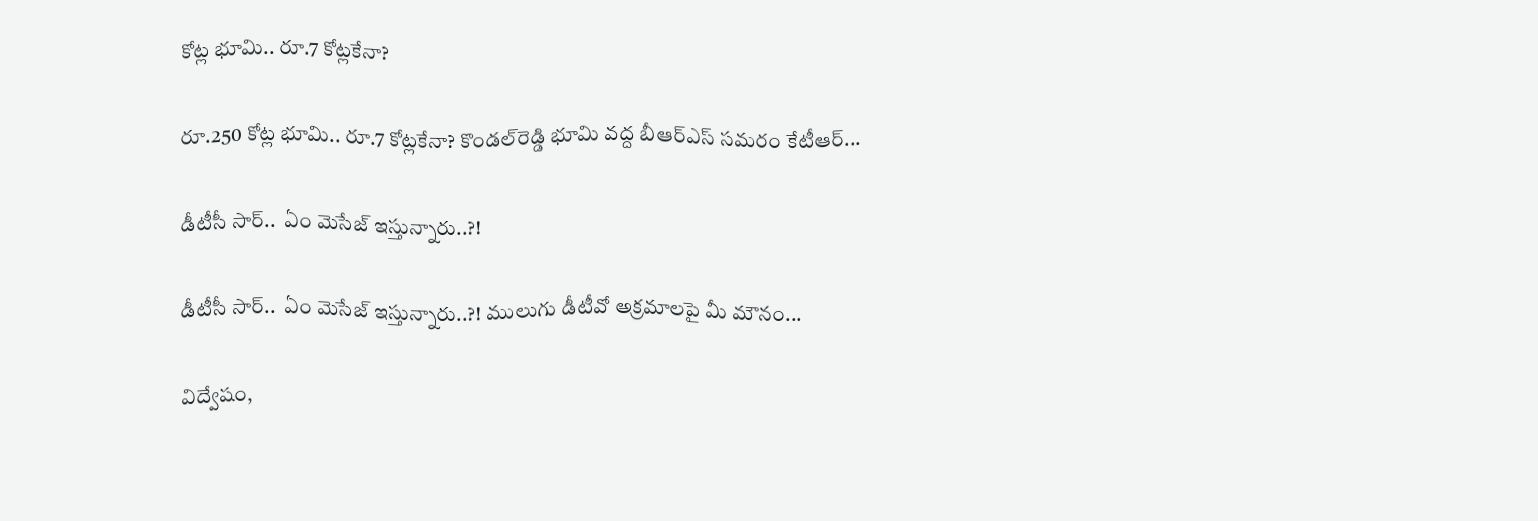కోట్ల భూమి.. రూ.7 కోట్లకేనా?

రూ.250 కోట్ల భూమి.. రూ.7 కోట్లకేనా? కొండల్‌రెడ్డి భూమి వద్ద బీఆర్‌ఎస్‌ సమరం కేటీఆర్‌...

డీటీసీ సార్‌..  ఏం మెసేజ్ ఇస్తున్నారు..?!

డీటీసీ సార్‌..  ఏం మెసేజ్ ఇస్తున్నారు..?! ములుగు డీటీవో అక్ర‌మాల‌పై మీ మౌనం...

విద్వేషం,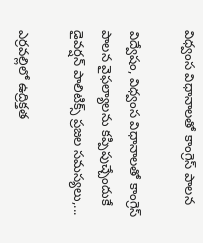విధ్వంస విధానాలతో కాంగ్రెస్‌ పాలన

విద్వేషం, విధ్వంస విధానాలతో కాంగ్రెస్‌ పాలన వైఫల్యాలను కప్పిపుచ్చేందుకే డైవర్షన్‌ పాలిటిక్స్‌ ప్రజల సమస్యలు,...

ఎర్రవల్లిలో ఉద్రిక్తత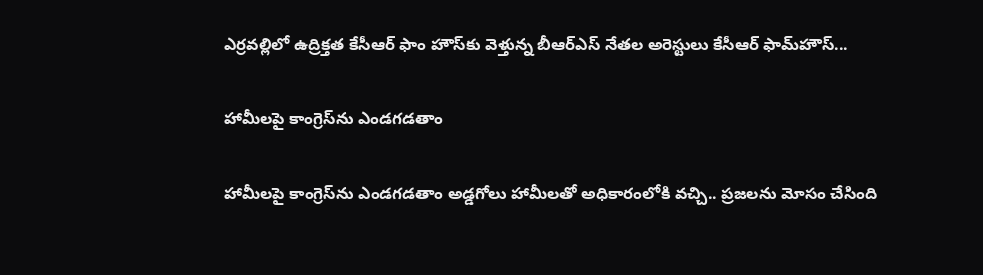ఎర్రవల్లిలో ఉద్రిక్తత కేసీఆర్ ఫాం హౌస్‌కు వెళ్తున్న బీఆర్‌ఎస్‌ నేతల అరెస్టులు కేసీఆర్‌ ఫామ్‌హౌస్‌...

హామీలపై కాంగ్రెస్‌ను ఎండగడతాం

హామీలపై కాంగ్రెస్‌ను ఎండగడతాం అడ్డగోలు హామీలతో అధికారంలోకి వచ్చి.. ప్రజలను మోసం చేసింది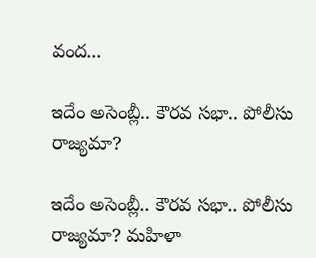వంద...

ఇదేం అసెంబ్లీ.. కౌరవ సభా.. పోలీసు రాజ్యమా?

ఇదేం అసెంబ్లీ.. కౌరవ సభా.. పోలీసు రాజ్యమా? మహిళా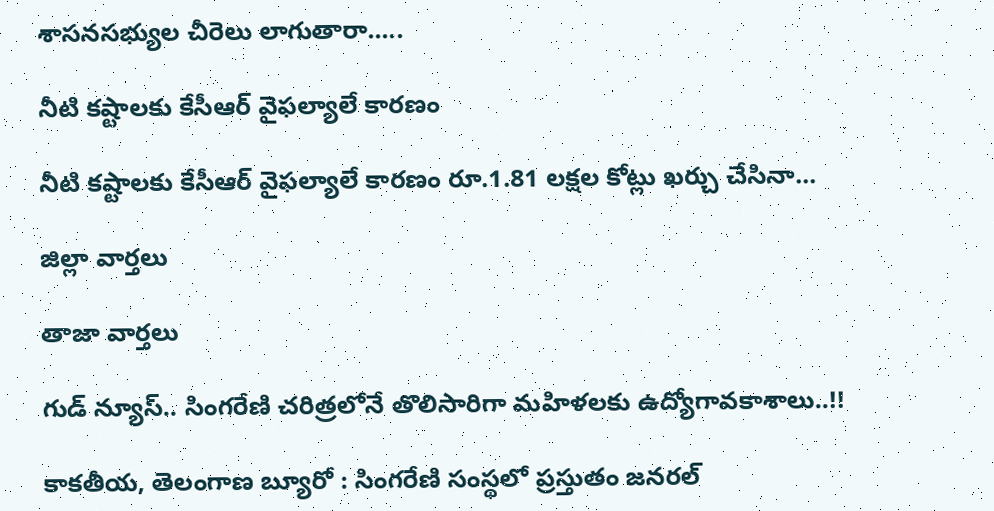శాసనసభ్యుల చీరెలు లాగుతారా.....

నీటి కష్టాలకు కేసీఆర్‌ వైఫల్యాలే కార‌ణం

నీటి కష్టాలకు కేసీఆర్‌ వైఫల్యాలే కార‌ణం రూ.1.81 లక్షల కోట్లు ఖర్చు చేసినా...

జిల్లా వార్త‌లు

తాజా వార్త‌లు

గుడ్ న్యూస్.. సింగరేణి చరిత్రలోనే తొలిసారిగా మ‌హిళ‌ల‌కు ఉద్యోగావ‌కాశాలు..!!

కాక‌తీయ‌, తెలంగాణ బ్యూరో : సింగరేణి సంస్థలో ప్రస్తుతం జనరల్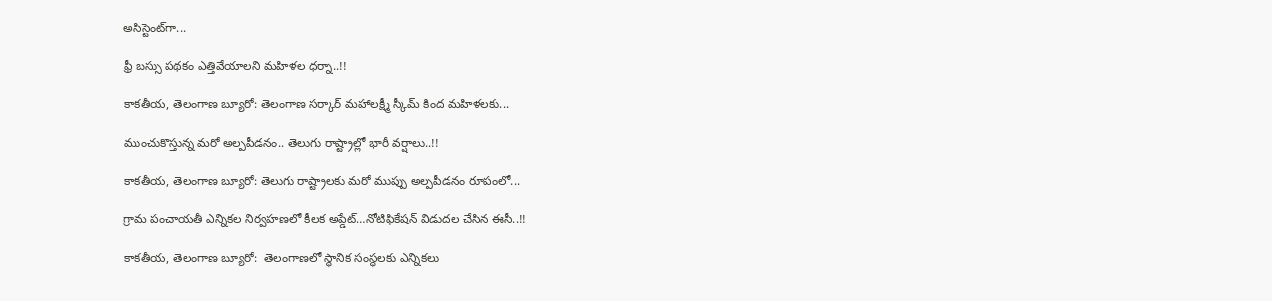అసిస్టెంట్‌గా...

ఫ్రీ బస్సు పథకం ఎత్తివేయాలని మహిళల ధర్నా..!!

కాకతీయ, తెలంగాణ బ్యూరో: తెలంగాణ సర్కార్ మహాలక్ష్మీ స్కీమ్ కింద మహిళలకు...

ముంచుకొస్తున్న మరో అల్పపీడనం.. తెలుగు రాష్ట్రాల్లో భారీ వర్షాలు..!!

కాకతీయ, తెలంగాణ బ్యూరో: తెలుగు రాష్ట్రాలకు మరో ముప్పు అల్పపీడనం రూపంలో...

గ్రామ పంచాయ‌తీ ఎన్నిక‌ల నిర్వ‌హ‌ణ‌లో కీల‌క అప్డేట్‌…నోటిఫికేషన్ విడుదల చేసిన ఈసీ..!!

కాకతీయ, తెలంగాణ బ్యూరో:  తెలంగాణలో స్థానిక సంస్థలకు ఎన్నికలు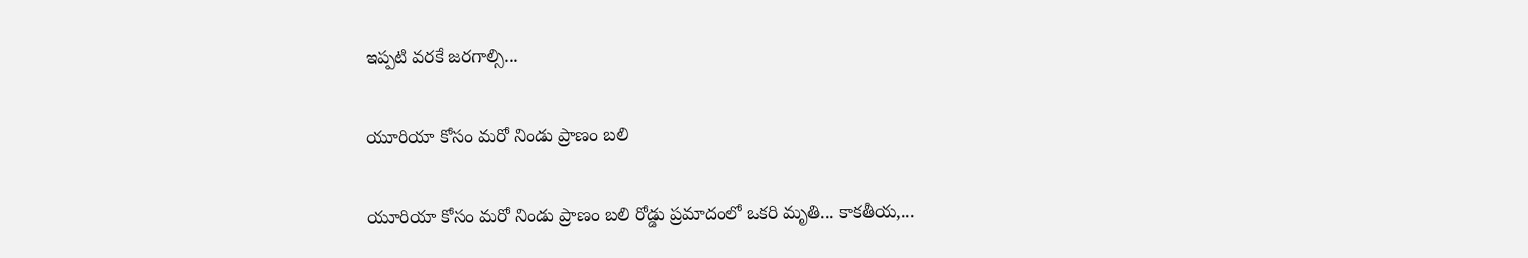ఇప్పటి వరకే జరగాల్సి...

యూరియా కోసం మరో నిండు ప్రాణం బలి

యూరియా కోసం మరో నిండు ప్రాణం బలి రోడ్డు ప్రమాదంలో ఒకరి మృతి... కాకతీయ,...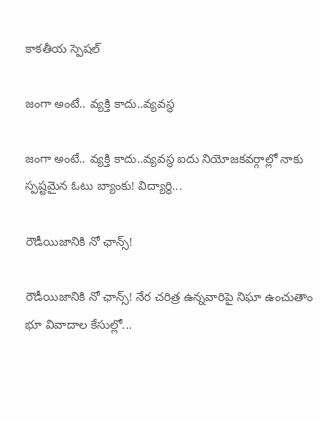కాక‌తీయ స్పెష‌ల్‌

జంగా అంటే.. వ్య‌క్తి కాదు..వ్య‌వస్థ‌

జంగా అంటే.. వ్య‌క్తి కాదు..వ్య‌వస్థ‌ ఐదు నియోజ‌క‌వ‌ర్గాల్లో నాకు స్ప‌ష్ట‌మైన ఓటు బ్యాంకు! విద్యార్థి...

రౌడీయిజానికి నో ఛాన్స్‌!

రౌడీయిజానికి నో ఛాన్స్‌! నేర చరిత్ర ఉన్న‌వారిపై నిఘా ఉంచుతాం భూ వివాదాల కేసుల్లో...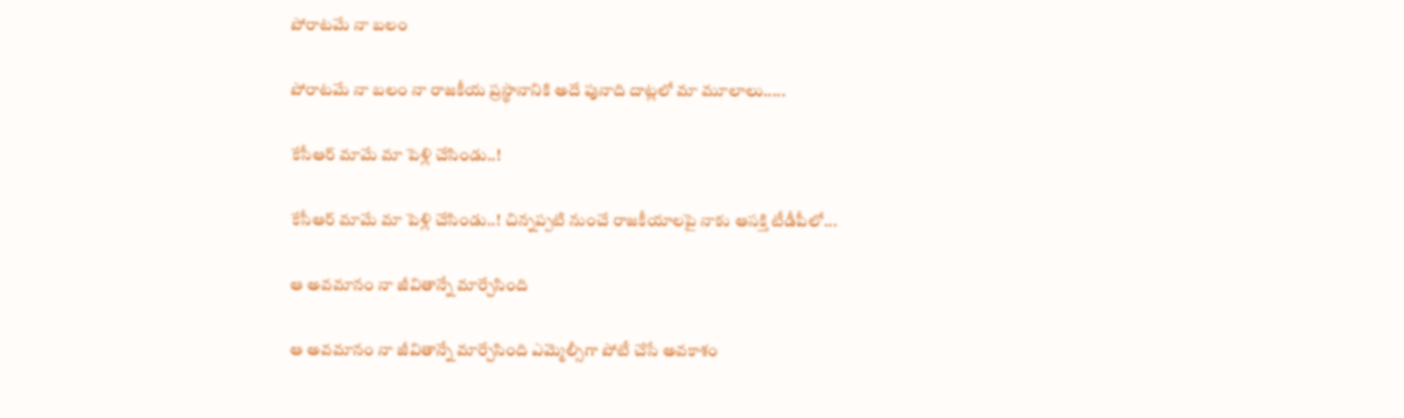పోరాటమే నా బలం

పోరాటమే నా బలం నా రాజకీయ ప్రస్థానానికి అదే పునాది దాట్లలో మా మూలాలు.....

కేసీఆర్‌ మామే మా పెళ్లి చేసిండు..!

కేసీఆర్‌ మామే మా పెళ్లి చేసిండు..! చిన్నప్ప‌టి నుంచే రాజకీయాలపై నాకు ఆసక్తి టీడీపీలో...

ఆ అవమానం నా జీవితాన్నే మార్చేసింది

ఆ అవమానం నా జీవితాన్నే మార్చేసింది ఎమ్మెల్సీగా పోటీ చేసే అవ‌కాశం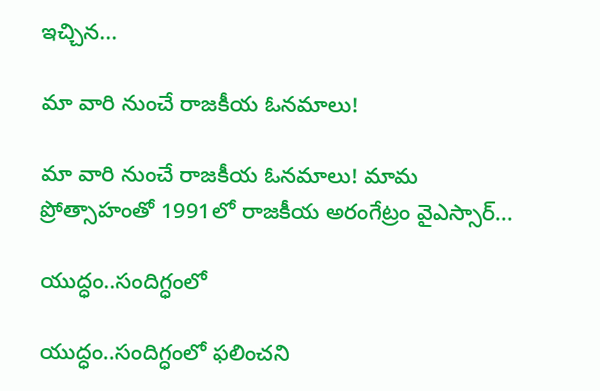ఇచ్చిన...

మా వారి నుంచే రాజకీయ ఓనమాలు!

మా వారి నుంచే రాజకీయ ఓనమాలు! మామ ప్రోత్సాహంతో 1991లో రాజకీయ అరంగేట్రం వైఎస్సార్‌...

యుద్ధం..సందిగ్ధంలో

యుద్ధం..సందిగ్ధంలో ఫ‌లించని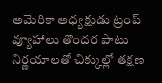అమెరికా అధ్య‌క్షుడు ట్రంప్ వ్యూహాలు తొంద‌ర పాటు నిర్ణ‌యాల‌తో చిక్కుల్లో తక్షణ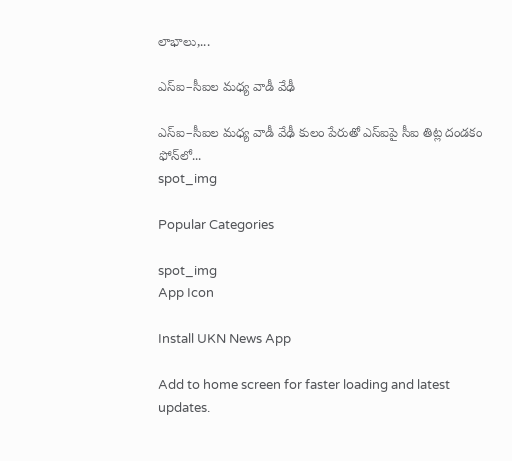లాభాలు,...

ఎస్ఐ–సీఐల మ‌ధ్య వాడీ వేఢీ

ఎస్ఐ–సీఐల మ‌ధ్య వాడీ వేఢీ కులం పేరుతో ఎస్ఐపై సీఐ తిట్ల దండ‌కం ఫోన్‌లో...
spot_img

Popular Categories

spot_img
App Icon

Install UKN News App

Add to home screen for faster loading and latest updates.